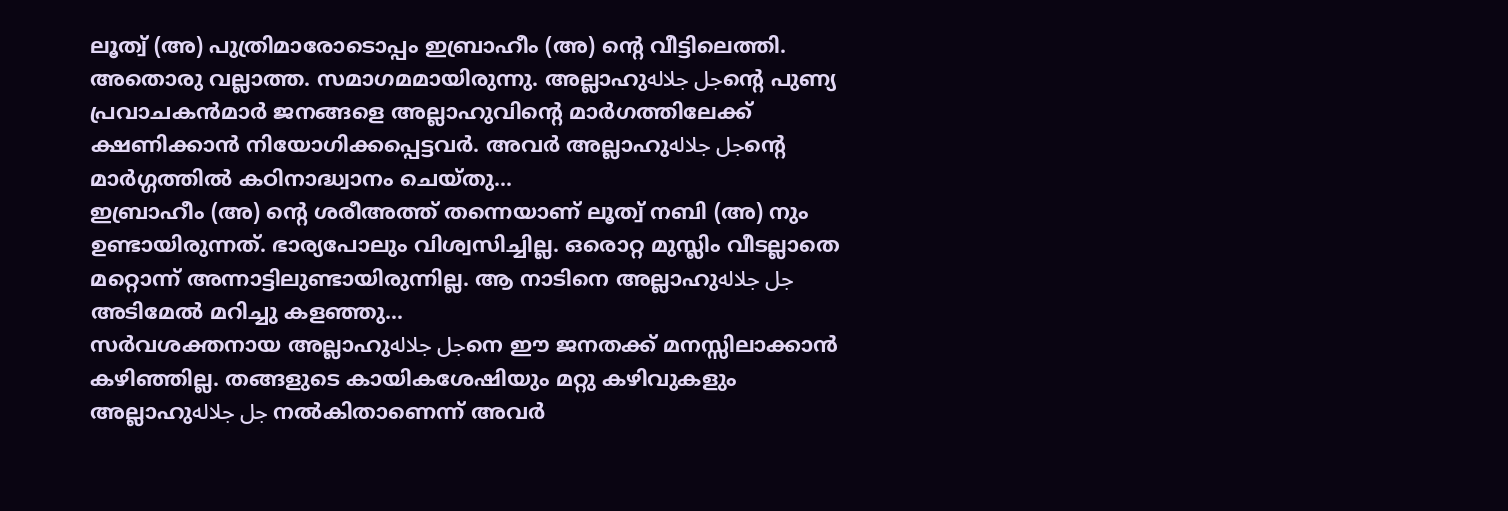ലൂത്വ് (അ) പുത്രിമാരോടൊപ്പം ഇബ്രാഹീം (അ) ന്റെ വീട്ടിലെത്തി. അതൊരു വല്ലാത്ത. സമാഗമമായിരുന്നു. അല്ലാഹുجل جلالهന്റെ പുണ്യ പ്രവാചകൻമാർ ജനങ്ങളെ അല്ലാഹുവിന്റെ മാർഗത്തിലേക്ക് ക്ഷണിക്കാൻ നിയോഗിക്കപ്പെട്ടവർ. അവർ അല്ലാഹുجل جلالهന്റെ മാർഗ്ഗത്തിൽ കഠിനാദ്ധ്വാനം ചെയ്തു...
ഇബ്രാഹീം (അ) ന്റെ ശരീഅത്ത് തന്നെയാണ് ലൂത്വ് നബി (അ) നും ഉണ്ടായിരുന്നത്. ഭാര്യപോലും വിശ്വസിച്ചില്ല. ഒരൊറ്റ മുസ്ലിം വീടല്ലാതെ മറ്റൊന്ന് അന്നാട്ടിലുണ്ടായിരുന്നില്ല. ആ നാടിനെ അല്ലാഹുجل جلاله അടിമേൽ മറിച്ചു കളഞ്ഞു...
സർവശക്തനായ അല്ലാഹുجل جلالهനെ ഈ ജനതക്ക് മനസ്സിലാക്കാൻ കഴിഞ്ഞില്ല. തങ്ങളുടെ കായികശേഷിയും മറ്റു കഴിവുകളും അല്ലാഹുجل جلاله നൽകിതാണെന്ന് അവർ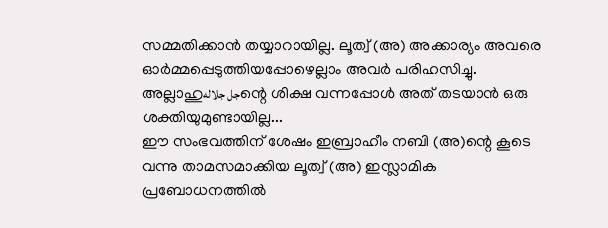സമ്മതിക്കാൻ തയ്യാറായില്ല. ലൂത്വ് (അ) അക്കാര്യം അവരെ ഓർമ്മപ്പെടുത്തിയപ്പോഴെല്ലാം അവർ പരിഹസിച്ചു. അല്ലാഹുجل جلالهന്റെ ശിക്ഷ വന്നപ്പോൾ അത് തടയാൻ ഒരു ശക്തിയുമുണ്ടായില്ല...
ഈ സംഭവത്തിന് ശേഷം ഇബ്രാഹീം നബി (അ)ന്റെ കൂടെ വന്നു താമസമാക്കിയ ലൂത്വ് (അ) ഇസ്ലാമിക പ്രബോധനത്തിൽ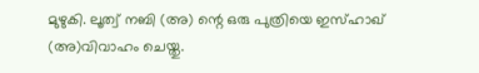മുഴുകി. ലൂത്വ് നബി (അ) ന്റെ ഒരു പുത്രിയെ ഇസ്ഹാഖ് (അ)വിവാഹം ചെയ്തു.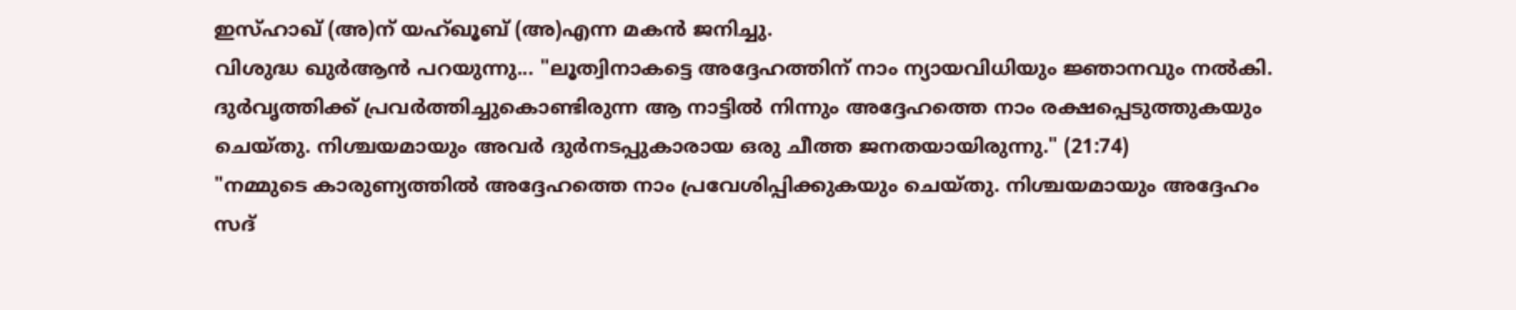ഇസ്ഹാഖ് (അ)ന് യഹ്ഖൂബ് (അ)എന്ന മകൻ ജനിച്ചു.
വിശുദ്ധ ഖുർആൻ പറയുന്നു... "ലൂത്വിനാകട്ടെ അദ്ദേഹത്തിന് നാം ന്യായവിധിയും ജ്ഞാനവും നൽകി. ദുർവൃത്തിക്ക് പ്രവർത്തിച്ചുകൊണ്ടിരുന്ന ആ നാട്ടിൽ നിന്നും അദ്ദേഹത്തെ നാം രക്ഷപ്പെടുത്തുകയും ചെയ്തു. നിശ്ചയമായും അവർ ദുർനടപ്പുകാരായ ഒരു ചീത്ത ജനതയായിരുന്നു." (21:74)
"നമ്മുടെ കാരുണ്യത്തിൽ അദ്ദേഹത്തെ നാം പ്രവേശിപ്പിക്കുകയും ചെയ്തു. നിശ്ചയമായും അദ്ദേഹം സദ്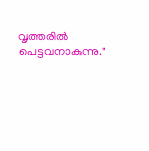വൃത്തരിൽ പെട്ടവനാകുന്നു."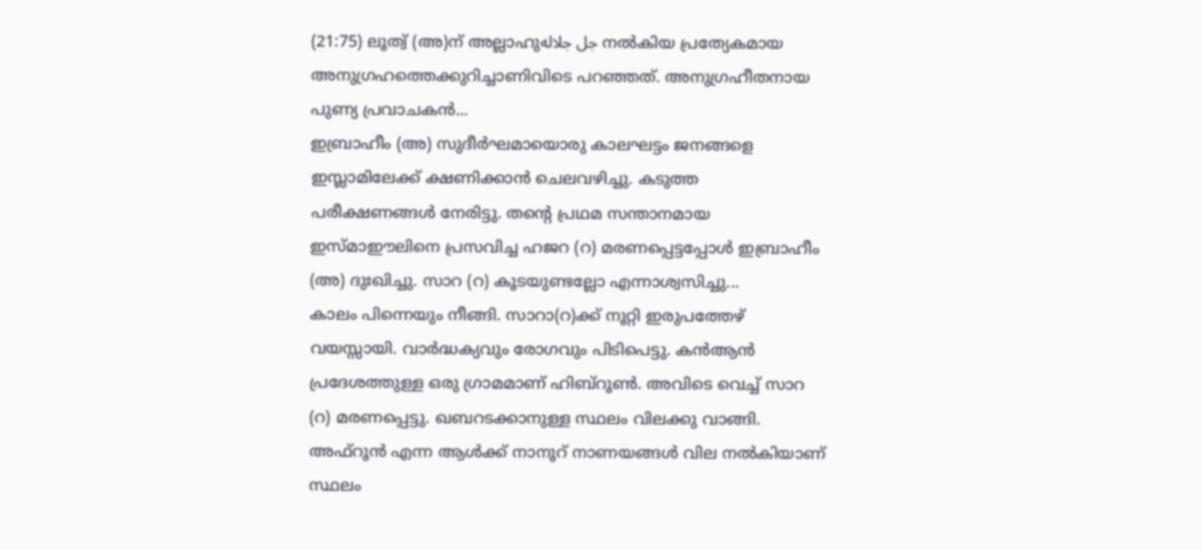(21:75) ലൂത്വ് (അ)ന് അല്ലാഹുجل جلاله നൽകിയ പ്രത്യേകമായ അനുഗ്രഹത്തെക്കുറിച്ചാണിവിടെ പറഞ്ഞത്. അനുഗ്രഹീതനായ പുണ്യ പ്രവാചകൻ...
ഇബ്രാഹീം (അ) സുദീർഘമായൊരു കാലഘട്ടം ജനങ്ങളെ ഇസ്ലാമിലേക്ക് ക്ഷണിക്കാൻ ചെലവഴിച്ചു. കടുത്ത പരീക്ഷണങ്ങൾ നേരിട്ടു. തന്റെ പ്രഥമ സന്താനമായ ഇസ്മാഈലിനെ പ്രസവിച്ച ഹജറ (റ) മരണപ്പെട്ടപ്പോൾ ഇബ്രാഹീം (അ) ദുഃഖിച്ചു. സാറ (റ) കൂടയുണ്ടല്ലോ എന്നാശ്വസിച്ചു...
കാലം പിന്നെയും നീങ്ങി. സാറാ(റ)ക്ക് നൂറ്റി ഇരുപത്തേഴ് വയസ്സായി. വാർദ്ധക്യവും രോഗവും പിടിപെട്ടു. കൻആൻ പ്രദേശത്തുള്ള ഒരു ഗ്രാമമാണ് ഹിബ്റൂൺ. അവിടെ വെച്ച് സാറ (റ) മരണപ്പെട്ടു. ഖബറടക്കാനുള്ള സ്ഥലം വിലക്കു വാങ്ങി. അഫ്റൂൻ എന്ന ആൾക്ക് നാനൂറ് നാണയങ്ങൾ വില നൽകിയാണ് സ്ഥലം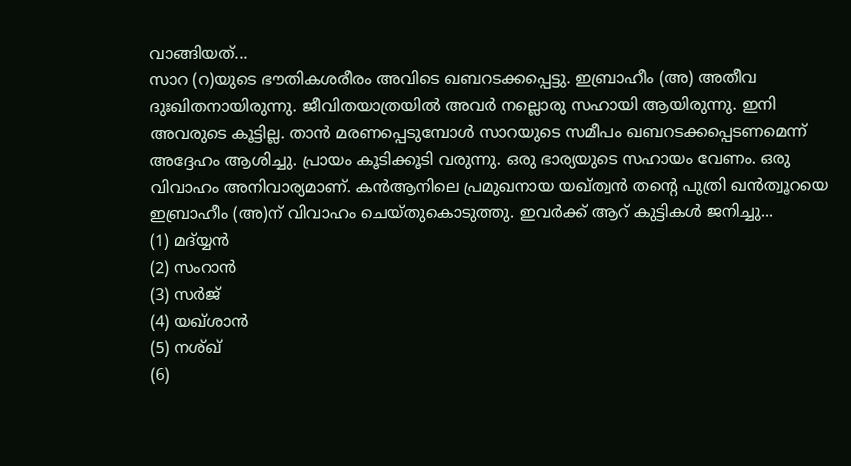വാങ്ങിയത്...
സാറ (റ)യുടെ ഭൗതികശരീരം അവിടെ ഖബറടക്കപ്പെട്ടു. ഇബ്രാഹീം (അ) അതീവ ദുഃഖിതനായിരുന്നു. ജീവിതയാത്രയിൽ അവർ നല്ലൊരു സഹായി ആയിരുന്നു. ഇനി അവരുടെ കൂട്ടില്ല. താൻ മരണപ്പെടുമ്പോൾ സാറയുടെ സമീപം ഖബറടക്കപ്പെടണമെന്ന് അദ്ദേഹം ആശിച്ചു. പ്രായം കൂടിക്കൂടി വരുന്നു. ഒരു ഭാര്യയുടെ സഹായം വേണം. ഒരു വിവാഹം അനിവാര്യമാണ്. കൻആനിലെ പ്രമുഖനായ യഖ്ത്വൻ തന്റെ പുത്രി ഖൻത്വൂറയെ ഇബ്രാഹീം (അ)ന് വിവാഹം ചെയ്തുകൊടുത്തു. ഇവർക്ക് ആറ് കുട്ടികൾ ജനിച്ചു...
(1) മദ്യ്യൻ
(2) സംറാൻ
(3) സർജ്
(4) യഖ്ശാൻ
(5) നശ്ഖ്
(6)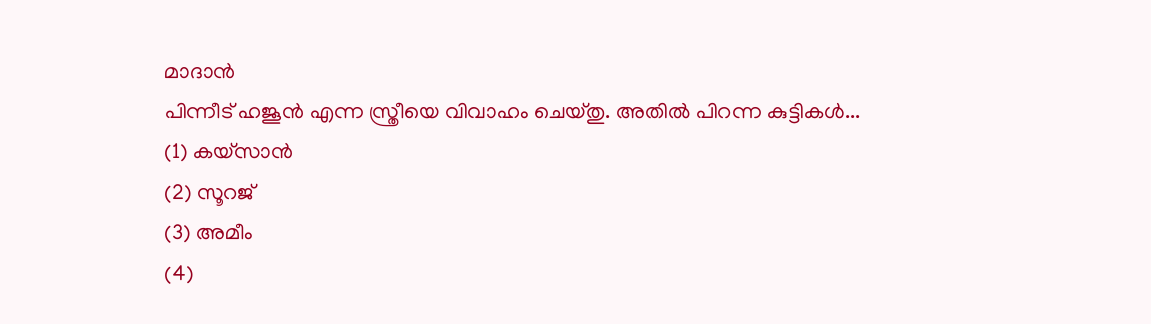മാദാൻ
പിന്നീട് ഹജൂൻ എന്ന സ്ത്രീയെ വിവാഹം ചെയ്തു. അതിൽ പിറന്ന കുട്ടികൾ...
(1) കയ്സാൻ
(2) സൂറജ്
(3) അമീം
(4)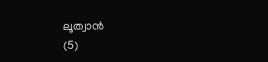ലൂത്വാൻ
(5)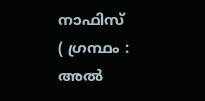നാഫിസ്
( ഗ്രന്ഥം : അൽ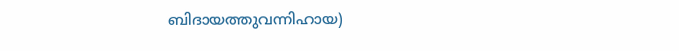ബിദായത്തുവന്നിഹായ)